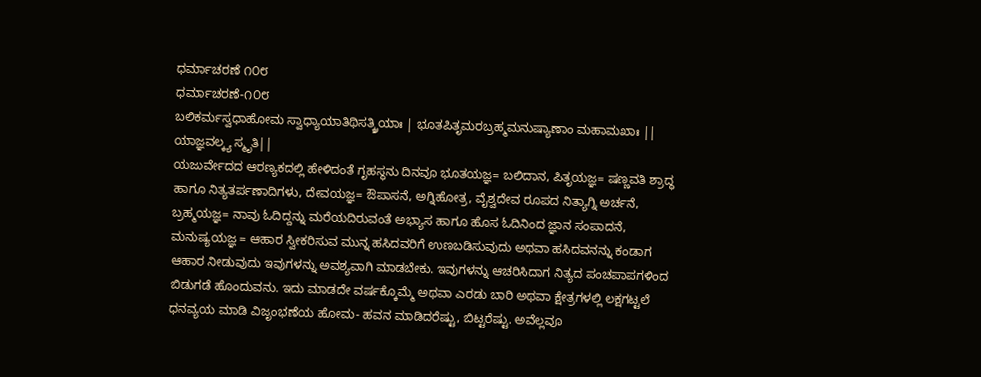ಧರ್ಮಾಚರಣೆ ೧೦೮
ಧರ್ಮಾಚರಣೆ-೧೦೮
ಬಲಿಕರ್ಮಸ್ವಧಾಹೋಮ ಸ್ವಾಧ್ಯಾಯಾತಿಥಿಸತ್ಕ್ರಿಯಾಃ | ಭೂತಪಿತೃಮರಬ್ರಹ್ಮಮನುಷ್ಯಾಣಾಂ ಮಹಾಮಖಾಃ || ಯಾಜ್ಞವಲ್ಕ್ಯ ಸ್ಮೃತಿ||
ಯಜುರ್ವೇದದ ಆರಣ್ಯಕದಲ್ಲಿ ಹೇಳಿದಂತೆ ಗೃಹಸ್ಥನು ದಿನವೂ ಭೂತಯಜ್ಞ= ಬಲಿದಾನ, ಪಿತೃಯಜ್ಞ= ಷಣ್ಣವತಿ ಶ್ರಾದ್ಧ ಹಾಗೂ ನಿತ್ಯತರ್ಪಣಾದಿಗಳು, ದೇವಯಜ್ಞ= ಔಪಾಸನೆ, ಅಗ್ನಿಹೋತ್ರ, ವೈಶ್ವದೇವ ರೂಪದ ನಿತ್ಯಾಗ್ನಿ ಅರ್ಚನೆ, ಬ್ರಹ್ಮಯಜ್ಞ= ನಾವು ಓದಿದ್ದನ್ನು ಮರೆಯದಿರುವಂತೆ ಅಭ್ಯಾಸ ಹಾಗೂ ಹೊಸ ಓದಿನಿಂದ ಜ್ಞಾನ ಸಂಪಾದನೆ, ಮನುಷ್ಯಯಜ್ಞ = ಆಹಾರ ಸ್ವೀಕರಿಸುವ ಮುನ್ನ ಹಸಿದವರಿಗೆ ಉಣಬಡಿಸುವುದು ಅಥವಾ ಹಸಿದವನನ್ನು ಕಂಡಾಗ ಆಹಾರ ನೀಡುವುದು ಇವುಗಳನ್ನು ಅವಶ್ಯವಾಗಿ ಮಾಡಬೇಕು. ಇವುಗಳನ್ನು ಆಚರಿಸಿದಾಗ ನಿತ್ಯದ ಪಂಚಪಾಪಗಳಿಂದ ಬಿಡುಗಡೆ ಹೊಂದುವನು. ಇದು ಮಾಡದೇ ವರ್ಷಕ್ಕೊಮ್ಮೆ ಅಥವಾ ಎರಡು ಬಾರಿ ಅಥವಾ ಕ್ಷೇತ್ರಗಳಲ್ಲಿ ಲಕ್ಷಗಟ್ಟಲೆ ಧನವ್ಯಯ ಮಾಡಿ ವಿಜೃಂಭಣೆಯ ಹೋಮ- ಹವನ ಮಾಡಿದರೆಷ್ಟು, ಬಿಟ್ಟರೆಷ್ಟು. ಅವೆಲ್ಲವೂ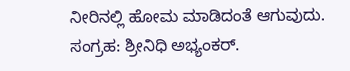ನೀರಿನಲ್ಲಿ ಹೋಮ ಮಾಡಿದಂತೆ ಆಗುವುದು.
ಸಂಗ್ರಹ: ಶ್ರೀನಿಧಿ ಅಭ್ಯಂಕರ್.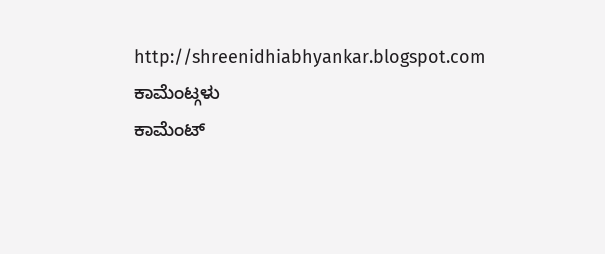http://shreenidhiabhyankar.blogspot.com
ಕಾಮೆಂಟ್ಗಳು
ಕಾಮೆಂಟ್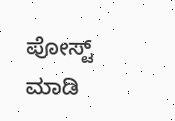ಪೋಸ್ಟ್ ಮಾಡಿ